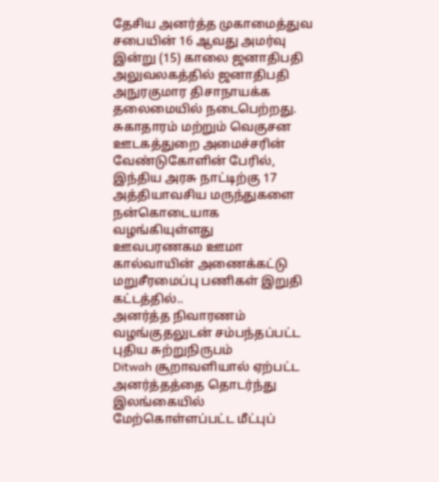தேசிய அனர்த்த முகாமைத்துவ சபையின் 16 ஆவது அமர்வு இன்று (15) காலை ஜனாதிபதி அலுவலகத்தில் ஜனாதிபதி அநுரகுமார திசாநாயக்க தலைமையில் நடைபெற்றது.
சுகாதாரம் மற்றும் வெகுசன ஊடகத்துறை அமைச்சரின் வேண்டுகோளின் பேரில், இந்திய அரசு நாட்டிற்கு 17 அத்தியாவசிய மருந்துகளை நன்கொடையாக வழங்கியுள்ளது
ஊவபரணகம ஊமா கால்வாயின் அணைக்கட்டு மறுசீரமைப்பு பணிகள் இறுதி கட்டத்தில்..
அனர்த்த நிவாரணம் வழங்குதலுடன் சம்பந்தப்பட்ட புதிய சுற்றுநிருபம்
Ditwah சூறாவளியால் ஏற்பட்ட அனர்த்தத்தை தொடர்ந்து இலங்கையில் மேற்கொள்ளப்பட்ட மீட்புப்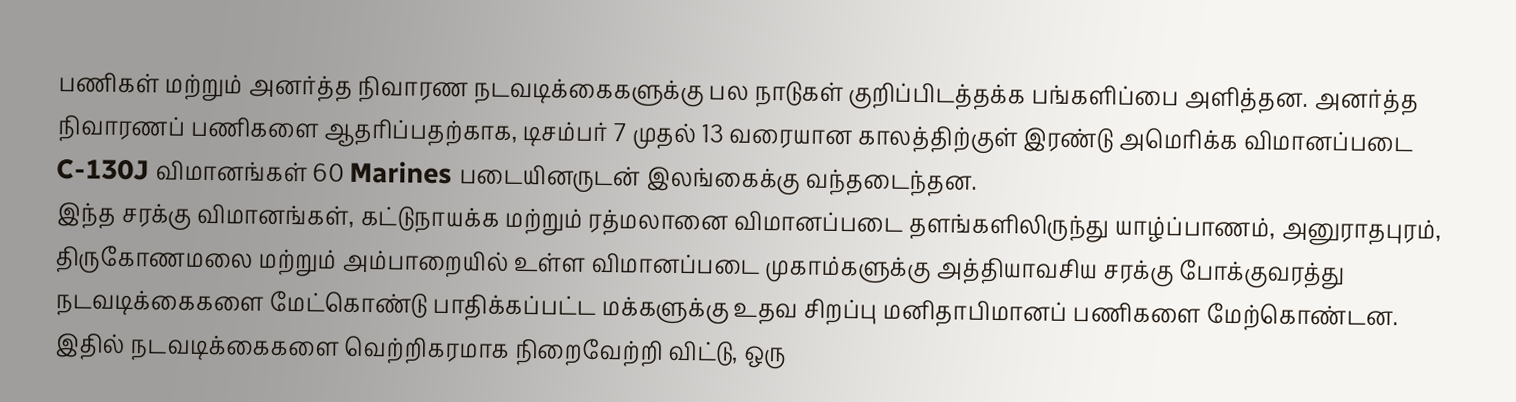பணிகள் மற்றும் அனர்த்த நிவாரண நடவடிக்கைகளுக்கு பல நாடுகள் குறிப்பிடத்தக்க பங்களிப்பை அளித்தன. அனர்த்த நிவாரணப் பணிகளை ஆதரிப்பதற்காக, டிசம்பர் 7 முதல் 13 வரையான காலத்திற்குள் இரண்டு அமெரிக்க விமானப்படை C-130J விமானங்கள் 60 Marines படையினருடன் இலங்கைக்கு வந்தடைந்தன.
இந்த சரக்கு விமானங்கள், கட்டுநாயக்க மற்றும் ரத்மலானை விமானப்படை தளங்களிலிருந்து யாழ்ப்பாணம், அனுராதபுரம், திருகோணமலை மற்றும் அம்பாறையில் உள்ள விமானப்படை முகாம்களுக்கு அத்தியாவசிய சரக்கு போக்குவரத்து நடவடிக்கைகளை மேட்கொண்டு பாதிக்கப்பட்ட மக்களுக்கு உதவ சிறப்பு மனிதாபிமானப் பணிகளை மேற்கொண்டன. இதில் நடவடிக்கைகளை வெற்றிகரமாக நிறைவேற்றி விட்டு, ஒரு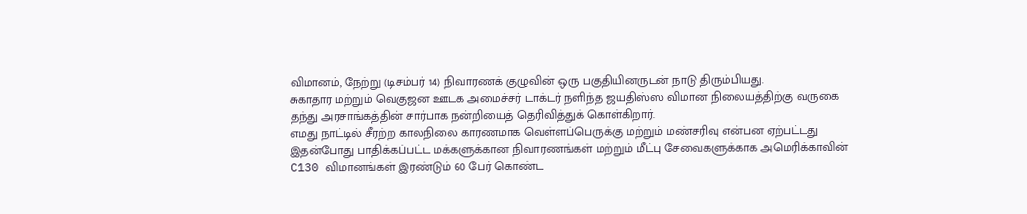விமானம், நேற்று (டிசம்பர் 14) நிவாரணக் குழுவின் ஒரு பகுதியினருடன் நாடு திரும்பியது.
சுகாதார மற்றும் வெகுஜன ஊடக அமைச்சர் டாக்டர் நளிந்த ஜயதிஸ்ஸ விமான நிலையத்திற்கு வருகை தந்து அரசாங்கத்தின் சார்பாக நன்றியைத் தெரிவித்துக் கொள்கிறார்.
எமது நாட்டில் சீரற்ற காலநிலை காரணமாக வெள்ளப்பெருக்கு மற்றும் மண்சரிவு என்பன ஏற்பட்டது இதன்போது பாதிக்கப்பட்ட மக்களுக்கான நிவாரணங்கள் மற்றும் மீட்பு சேவைகளுக்காக அமெரிக்காவின் C130 விமானங்கள் இரண்டும் 60 பேர் கொண்ட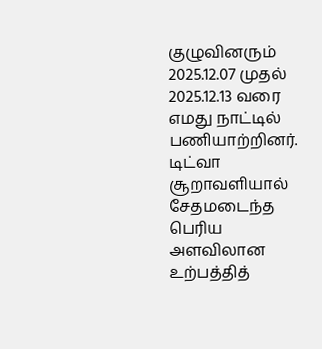குழுவினரும் 2025.12.07 முதல் 2025.12.13 வரை எமது நாட்டில் பணியாற்றினர்.
டிட்வா சூறாவளியால் சேதமடைந்த பெரிய அளவிலான உற்பத்தித்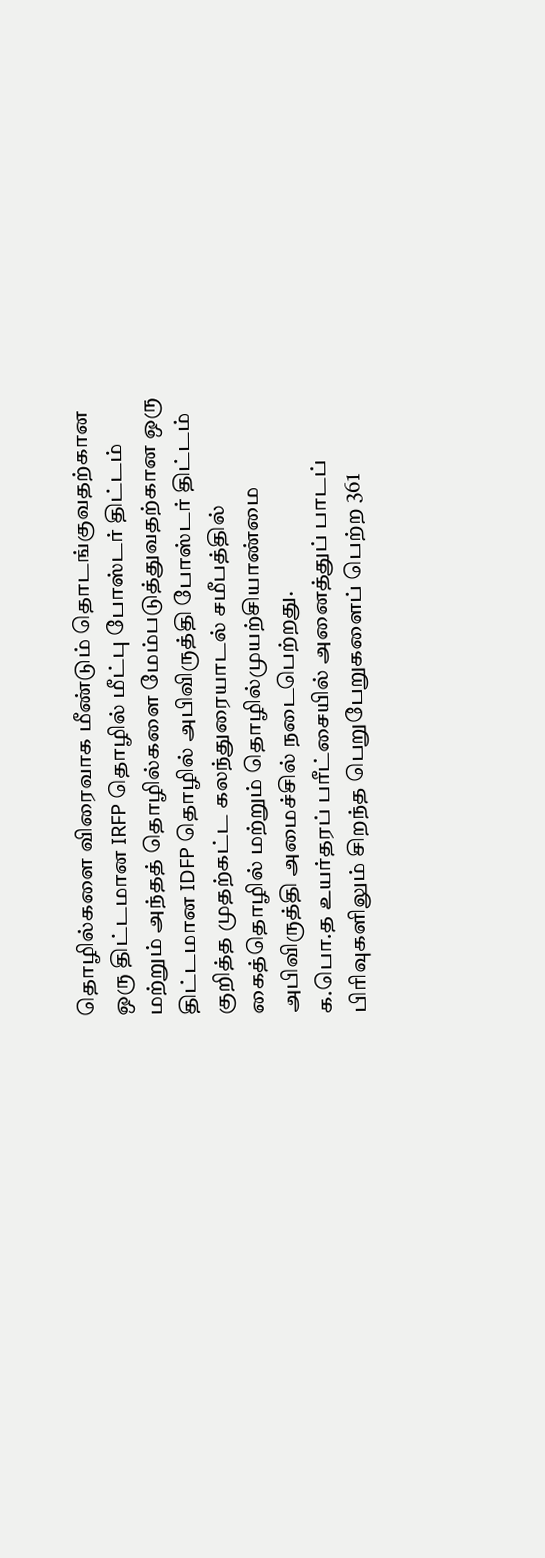தொழில்களை விரைவாக மீண்டும் தொடங்குவதற்கான ஒரு திட்டமான IRFP தொழில் மீட்பு போஸ்டர் திட்டம் மற்றும் அந்தத் தொழில்களை மேம்படுத்துவதற்கான ஒரு திட்டமான IDFP தொழில் அபிவிருத்தி போஸ்டர் திட்டம் குறித்த முதற்கட்ட கலந்துரையாடல் சமீபத்தில் கைத்தொழில் மற்றும் தொழில்முயற்சியாண்மை அபிவிருத்தி அமைச்சில் நடைபெற்றது.
க.பொ.த உயர்தரப் பரீட்சையில் அனைத்துப் பாடப் பிரிவுகளிலும் சிறந்த பெறுபேறுகளைப் பெற்ற 361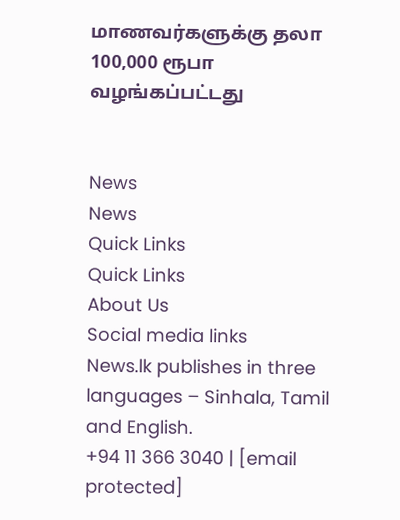மாணவர்களுக்கு தலா 100,000 ரூபா வழங்கப்பட்டது


News
News
Quick Links
Quick Links
About Us
Social media links
News.lk publishes in three languages – Sinhala, Tamil and English.
+94 11 366 3040 | [email protected]